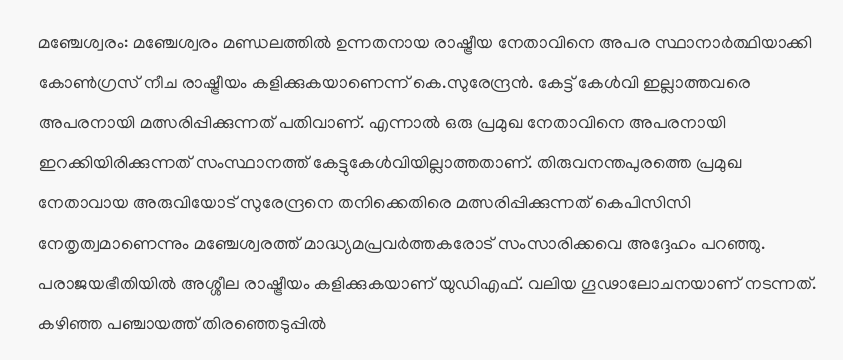മഞ്ചേശ്വരം: മഞ്ചേശ്വരം മണ്ഡലത്തിൽ ഉന്നതനായ രാഷ്ട്രീയ നേതാവിനെ അപര സ്ഥാനാർത്ഥിയാക്കി കോൺഗ്രസ് നീച രാഷ്ട്രീയം കളിക്കുകയാണെന്ന് കെ.സുരേന്ദ്രൻ. കേട്ട് കേൾവി ഇല്ലാത്തവരെ അപരനായി മത്സരിപ്പിക്കുന്നത് പതിവാണ്. എന്നാൽ ഒരു പ്രമുഖ നേതാവിനെ അപരനായി ഇറക്കിയിരിക്കുന്നത് സംസ്ഥാനത്ത് കേട്ടുകേൾവിയില്ലാത്തതാണ്. തിരുവനന്തപുരത്തെ പ്രമുഖ നേതാവായ അരുവിയോട് സുരേന്ദ്രനെ തനിക്കെതിരെ മത്സരിപ്പിക്കുന്നത് കെപിസിസി നേതൃത്വമാണെന്നും മഞ്ചേശ്വരത്ത് മാദ്ധ്യമപ്രവർത്തകരോട് സംസാരിക്കവെ അദ്ദേഹം പറഞ്ഞു. പരാജയഭീതിയിൽ അശ്ശീല രാഷ്ട്രീയം കളിക്കുകയാണ് യുഡിഎഫ്. വലിയ ഗൂഢാലോചനയാണ് നടന്നത്. കഴിഞ്ഞ പഞ്ചായത്ത് തിരഞ്ഞെടുപ്പിൽ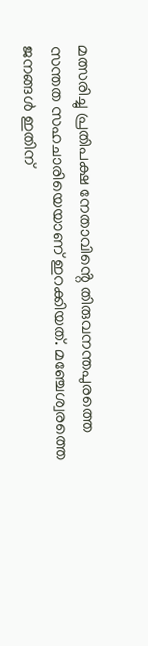മത്സരിച്ചു പ്രതിപക്ഷ നേതാവിൻ്റെ തിരുവനന്തപുരത്തെ സന്തത സഹചാരിയെയാണ് ഇറക്കിയത്. മഞ്ചേശ്വരത്തെ ജനങ്ങൾ ഇതിന്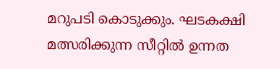മറുപടി കൊടുക്കും. ഘടകക്ഷി മത്സരിക്കുന്ന സീറ്റിൽ ഉന്നത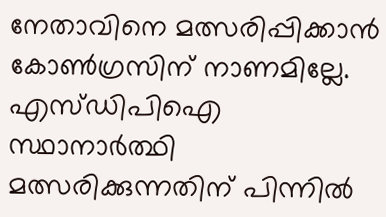നേതാവിനെ മത്സരിപ്പിക്കാൻ കോൺഗ്രസിന് നാണമില്ലേ.
എസ്ഡിപിഐ സ്ഥാനാർത്ഥി മത്സരിക്കുന്നതിന് പിന്നിൽ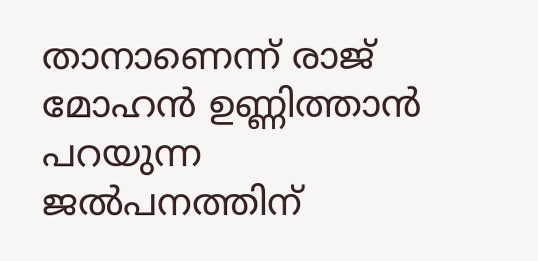താനാണെന്ന് രാജ് മോഹൻ ഉണ്ണിത്താൻ പറയുന്ന ജൽപനത്തിന്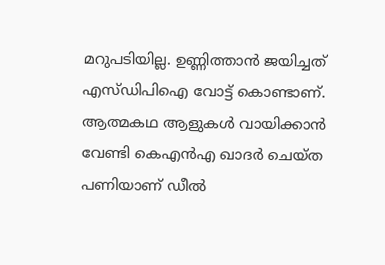മറുപടിയില്ല. ഉണ്ണിത്താൻ ജയിച്ചത് എസ്ഡിപിഐ വോട്ട് കൊണ്ടാണ്.
ആത്മകഥ ആളുകൾ വായിക്കാൻ വേണ്ടി കെഎൻഎ ഖാദർ ചെയ്ത പണിയാണ് ഡീൽ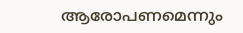ആരോപണമെന്നും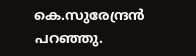കെ.സുരേന്ദ്രൻ പറഞ്ഞു.